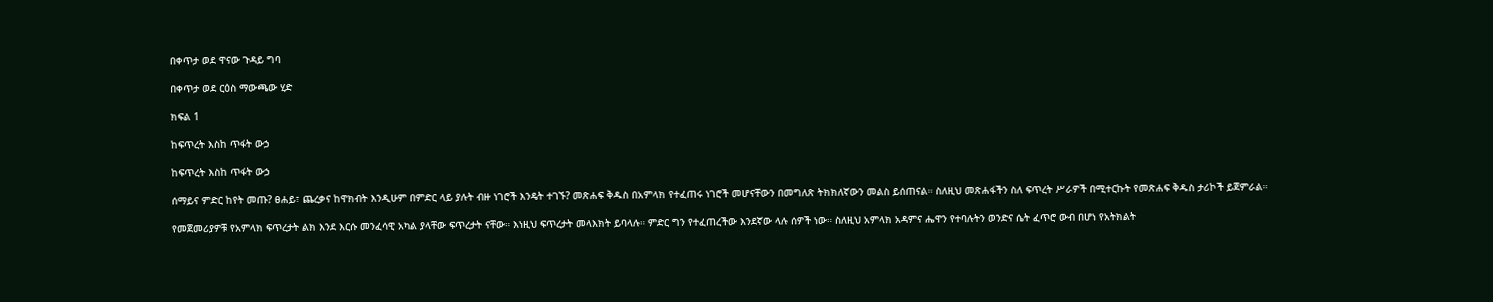በቀጥታ ወደ ዋናው ጉዳይ ግባ

በቀጥታ ወደ ርዕስ ማውጫው ሂድ

ክፍል 1

ከፍጥረት እስከ ጥፋት ውኃ

ከፍጥረት እስከ ጥፋት ውኃ

ሰማይና ምድር ከየት መጡ? ፀሐይ፣ ጨረቃና ከዋክብት እንዲሁም በምድር ላይ ያሉት ብዙ ነገሮች እንዴት ተገኙ? መጽሐፍ ቅዱስ በአምላክ የተፈጠሩ ነገሮች መሆናቸውን በመግለጽ ትክክለኛውን መልስ ይሰጠናል። ስለዚህ መጽሐፋችን ስለ ፍጥረት ሥራዎች በሚተርኩት የመጽሐፍ ቅዱስ ታሪኮች ይጀምራል።

የመጀመሪያዎቹ የአምላክ ፍጥረታት ልክ እንደ እርሱ መንፈሳዊ አካል ያላቸው ፍጥረታት ናቸው። እነዚህ ፍጥረታት መላእክት ይባላሉ። ምድር ግን የተፈጠረችው እንደኛው ላሉ ሰዎች ነው። ስለዚህ አምላክ አዳምና ሔዋን የተባሉትን ወንድና ሴት ፈጥሮ ውብ በሆነ የአትክልት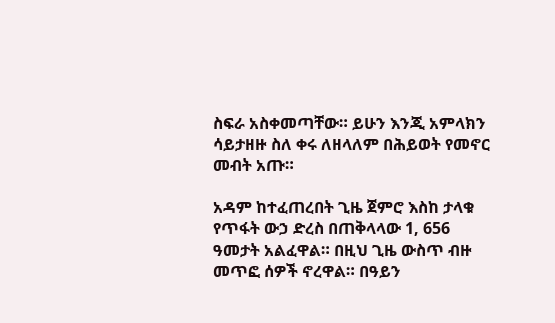ስፍራ አስቀመጣቸው። ይሁን እንጂ አምላክን ሳይታዘዙ ስለ ቀሩ ለዘላለም በሕይወት የመኖር መብት አጡ።

አዳም ከተፈጠረበት ጊዜ ጀምሮ እስከ ታላቁ የጥፋት ውኃ ድረስ በጠቅላላው 1, 656 ዓመታት አልፈዋል። በዚህ ጊዜ ውስጥ ብዙ መጥፎ ሰዎች ኖረዋል። በዓይን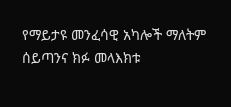የማይታዩ መንፈሳዊ አካሎች ማለትም ሰይጣንና ክፉ መላእክቱ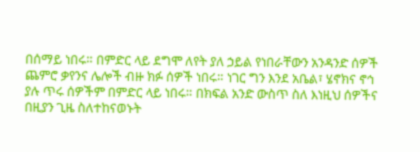በሰማይ ነበሩ። በምድር ላይ ደግሞ ለየት ያለ ኃይል የነበራቸውን አንዳንድ ሰዎች ጨምሮ ቃየንና ሌሎች ብዙ ክፉ ሰዎች ነበሩ። ነገር ግን እንደ አቤል፣ ሄኖክና ኖኅ ያሉ ጥሩ ሰዎችም በምድር ላይ ነበሩ። በክፍል አንድ ውስጥ ስለ እነዚህ ሰዎችና በዚያን ጊዜ ስለተከናወኑት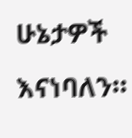ሁኔታዎች እናነባለን።